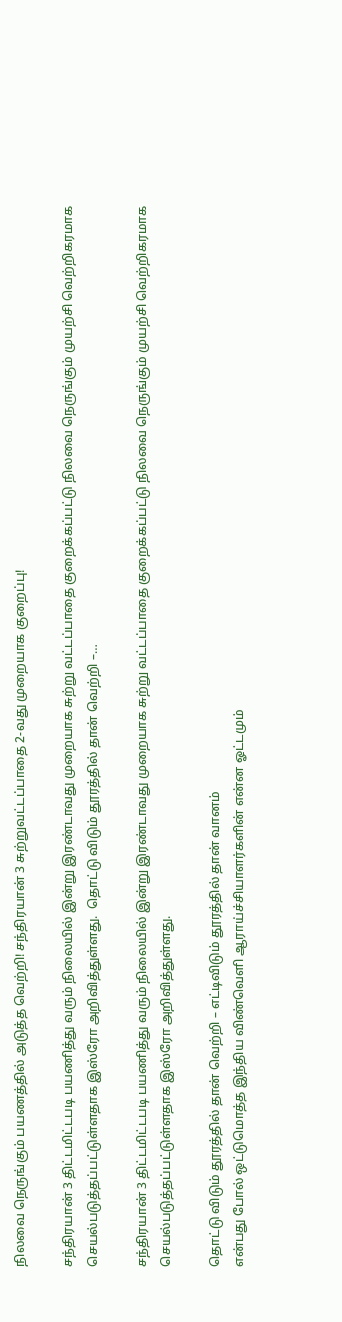நிலவை நெருங்கும் பயணத்தில் அடுத்த வெற்றி! சந்திரயான் 3 சுற்றுவட்டப்பாதை 2-வது முறையாக குறைப்பு!

சந்திரயான் 3 திட்டமிட்டபடி பயணித்து வரும் நிலையில் இன்று இரண்டாவது முறையாக சுற்று வட்டப்பாதை குறைக்கப்பட்டு நிலவை நெருங்கும் முயற்சி வெற்றிகரமாக செயல்படுத்தப்பட்டுள்ளதாக இஸ்ரோ அறிவித்துள்ளது.  தொட்டு விடும் தூரத்தில் தான் வெற்றி –…

சந்திரயான் 3 திட்டமிட்டபடி பயணித்து வரும் நிலையில் இன்று இரண்டாவது முறையாக சுற்று வட்டப்பாதை குறைக்கப்பட்டு நிலவை நெருங்கும் முயற்சி வெற்றிகரமாக செயல்படுத்தப்பட்டுள்ளதாக இஸ்ரோ அறிவித்துள்ளது.

தொட்டு விடும் தூரத்தில் தான் வெற்றி – எட்டிவிடும் தூரத்தில் தான் வானம்
என்பது போல் ஒட்டுமொத்த இந்திய விண்வெளி ஆராய்ச்சியாளர்களின் என்ன ஓட்டமும்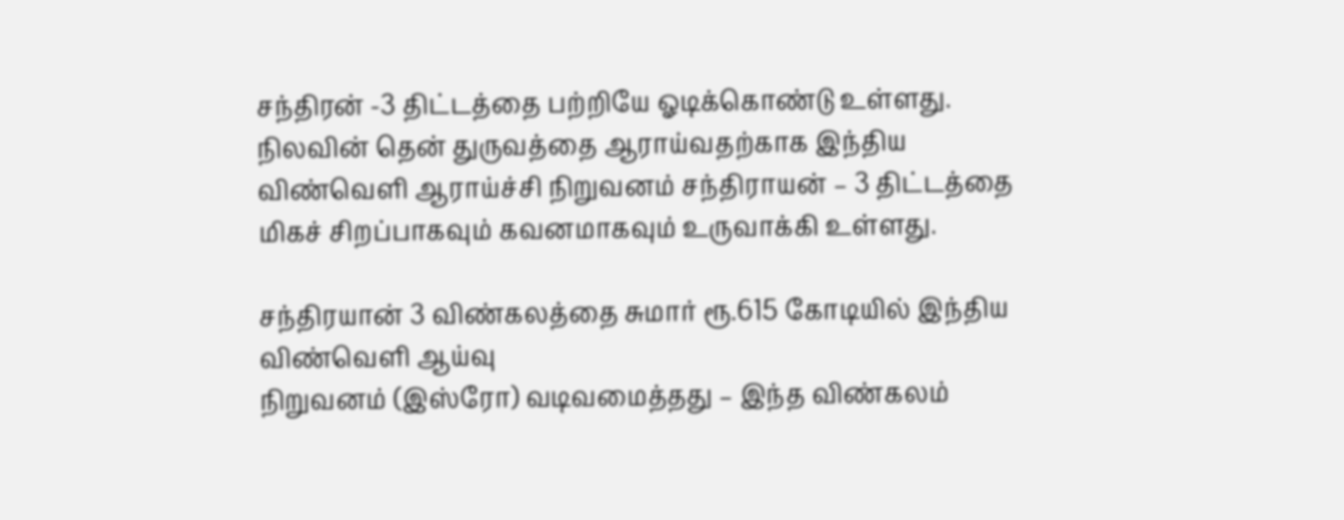சந்திரன் -3 திட்டத்தை பற்றியே ஓடிக்கொண்டு உள்ளது. நிலவின் தென் துருவத்தை ஆராய்வதற்காக இந்திய விண்வெளி ஆராய்ச்சி நிறுவனம் சந்திராயன் – 3 திட்டத்தை மிகச் சிறப்பாகவும் கவனமாகவும் உருவாக்கி உள்ளது.

சந்திரயான் 3 விண்கலத்தை சுமார் ரூ.615 கோடியில் இந்திய விண்வெளி ஆய்வு
நிறுவனம் (இஸ்ரோ) வடிவமைத்தது – இந்த விண்கலம்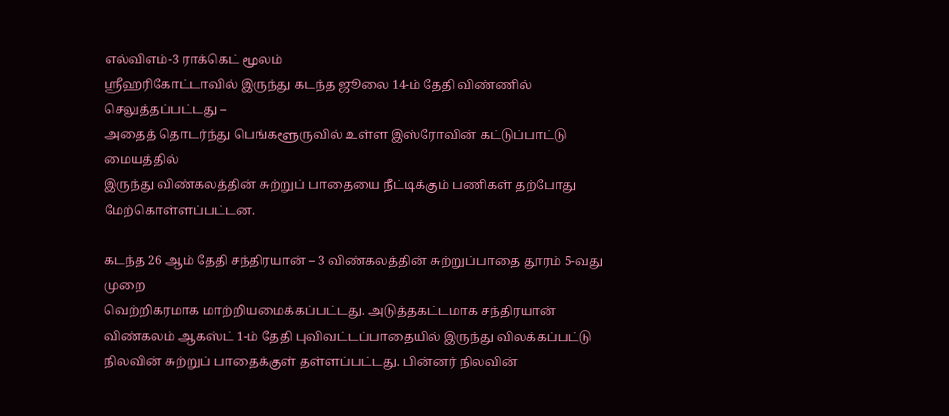எல்விஎம்-3 ராக்கெட் மூலம்
ஸ்ரீஹரிகோட்டாவில் இருந்து கடந்த ஜூலை 14-ம் தேதி விண்ணில் செலுத்தப்பட்டது –
அதைத் தொடர்ந்து பெங்களூருவில் உள்ள இஸ்ரோவின் கட்டுப்பாட்டு மையத்தில்
இருந்து விண்கலத்தின் சுற்றுப் பாதையை நீட்டிக்கும் பணிகள் தற்போது
மேற்கொள்ளப்பட்டன.

கடந்த 26 ஆம் தேதி சந்திரயான் – 3 விண்கலத்தின் சுற்றுப்பாதை தூரம் 5-வது முறை
வெற்றிகரமாக மாற்றியமைக்கப்பட்டது. அடுத்தகட்டமாக சந்திரயான் விண்கலம் ஆகஸ்ட் 1-ம் தேதி புவிவட்டப்பாதையில் இருந்து விலக்கப்பட்டு நிலவின் சுற்றுப் பாதைக்குள் தள்ளப்பட்டது. பின்னர் நிலவின்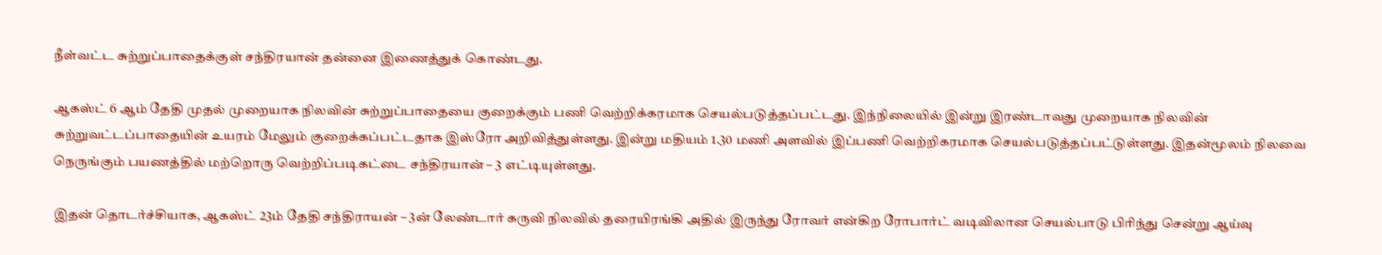நீள்வட்ட சுற்றுப்பாதைக்குள் சந்திரயான் தன்னை இணைத்துக் கொண்டது.

ஆகஸ்ட் 6 ஆம் தேதி முதல் முறையாக நிலவின் சுற்றுப்பாதையை குறைக்கும் பணி வெற்றிக்கரமாக செயல்படுத்தப்பட்டது. இந்நிலையில் இன்று இரண்டாவது முறையாக நிலவின் சுற்றுவட்டப்பாதையின் உயரம் மேலும் குறைக்கப்பட்டதாக இஸ்ரோ அறிவித்துள்ளது. இன்று மதியம் 1.30 மணி அளவில் இப்பணி வெற்றிகரமாக செயல்படுத்தப்பட்டுள்ளது. இதன்மூலம் நிலவை நெருங்கும் பயணத்தில் மற்றொரு வெற்றிப்படிகட்டை சந்திரயான் – 3 எட்டியுள்ளது.

இதன் தொடர்ச்சியாக, ஆகஸ்ட் 23ம் தேதி சந்திராயன் – 3ன் லேண்டார் கருவி நிலவில் தரையிரங்கி அதில் இருந்து ரோவர் என்கிற ரோபார்ட் வடிவிலான செயல்பாடு பிரிந்து சென்று ஆய்வு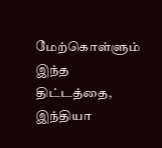மேற்கொள்ளும் இந்த திட்டத்தை, இந்தியா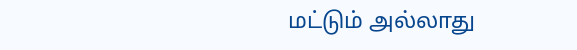மட்டும் அல்லாது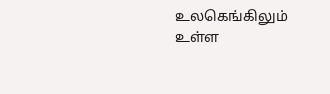உலகெங்கிலும் உள்ள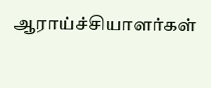ஆராய்ச்சியாளர்கள்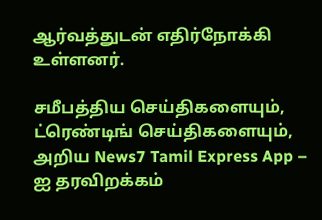ஆர்வத்துடன் எதிர்நோக்கி உள்ளனர்.

சமீபத்திய செய்திகளையும், ட்ரெண்டிங் செய்திகளையும், அறிய News7 Tamil Express App – ஐ தரவிறக்கம்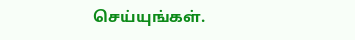செய்யுங்கள்.